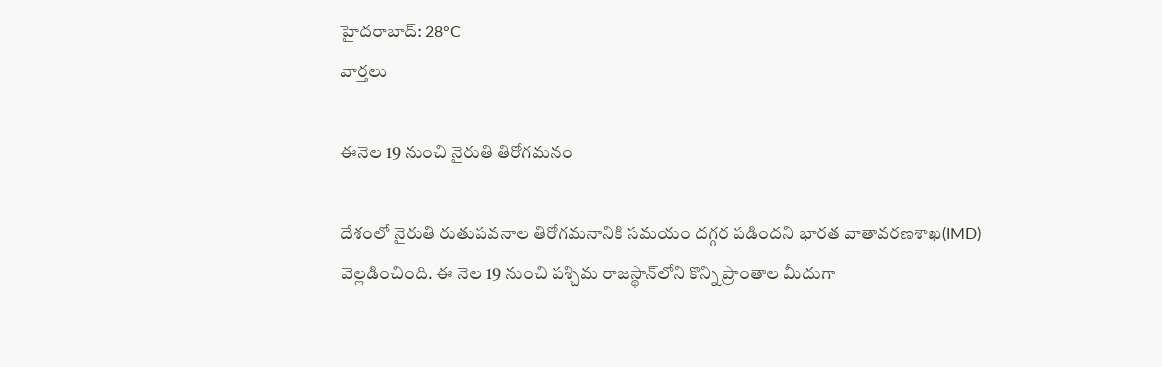హైదరాబాద్: 28°C
వార్తలు

ఈనెల 19 నుంచి నైరుతి తిరోగమనం

దేశంలో నైరుతి రుతుపవనాల తిరోగమనానికి సమయం దగ్గర పడిందని భారత వాతావరణశాఖ(IMD) వెల్లడించింది. ఈ నెల 19 నుంచి పశ్చిమ రాజస్థాన్‌‌లోని కొన్ని ప్రాంతాల మీదుగా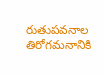రుతుపవనాల తిరోగమనానికి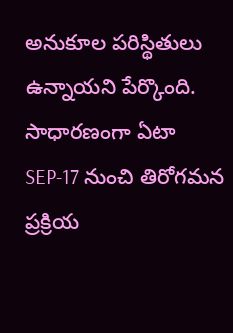అనుకూల పరిస్థితులు ఉన్నాయని పేర్కొంది. సాధారణంగా ఏటా SEP-17 నుంచి తిరోగమన ప్రక్రియ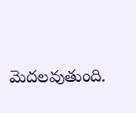మెదలవుతుంది.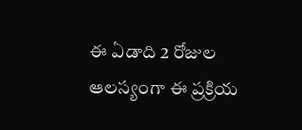ఈ ఏడాది 2 రోజుల ఆలస్యంగా ఈ ప్రక్రియ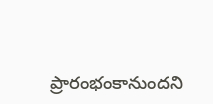ప్రారంభంకానుందని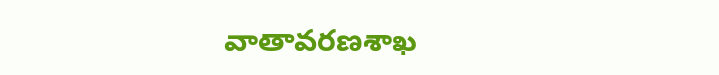వాతావరణశాఖ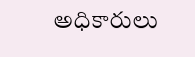అధికారులు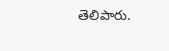తెలిపారు.